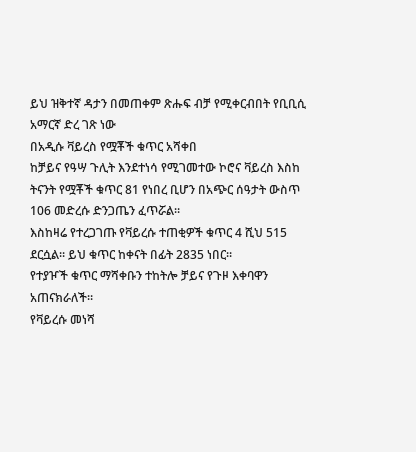ይህ ዝቅተኛ ዳታን በመጠቀም ጽሑፍ ብቻ የሚቀርብበት የቢቢሲ አማርኛ ድረ ገጽ ነው
በአዲሱ ቫይረስ የሟቾች ቁጥር አሻቀበ
ከቻይና የዓሣ ጉሊት እንደተነሳ የሚገመተው ኮሮና ቫይረስ እስከ ትናንት የሟቾች ቁጥር 81 የነበረ ቢሆን በአጭር ሰዓታት ውስጥ 106 መድረሱ ድንጋጤን ፈጥሯል።
እስከዛሬ የተረጋገጡ የቫይረሱ ተጠቂዎች ቁጥር 4 ሺህ 515 ደርሷል። ይህ ቁጥር ከቀናት በፊት 2835 ነበር።
የተያዦች ቁጥር ማሻቀቡን ተከትሎ ቻይና የጉዞ እቀባዋን አጠናክራለች።
የቫይረሱ መነሻ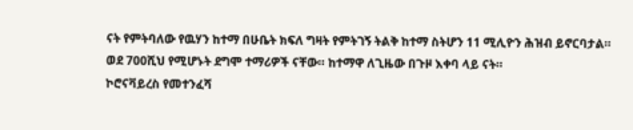ናት የምትባለው የዉሃን ከተማ በሁቤት ክፍለ ግዛት የምትገኝ ትልቅ ከተማ ስትሆን 11 ሚሊዮን ሕዝብ ይኖርባታል። ወደ 700ሺህ የሚሆኑት ደግሞ ተማሪዎች ናቸው። ከተማዋ ለጊዜው በጉዞ እቀባ ላይ ናት።
ኮሮናቫይረስ የመተንፈሻ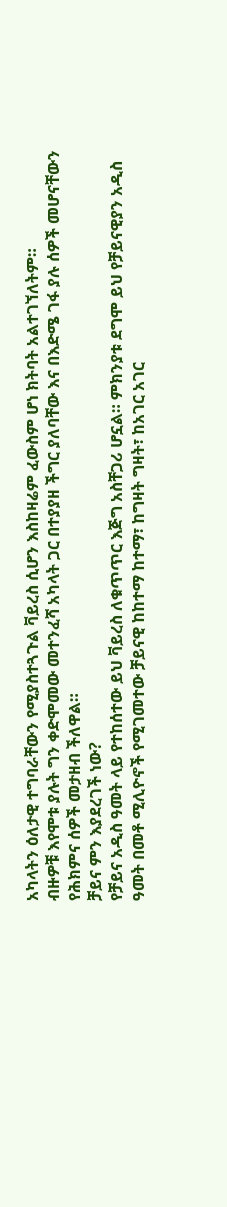አካላትን ዕለታዊ ተግባራቸውን የሚያስተጓጉል ቫይረስ ሲሆን እስከዛሬም ፈውስም ሆነ ክትባት አልተገኘለትም።
ብዙዎቹ እየሞቱ ያሉት ግን ቀድሞመው መተንፈሻ አካላት ጋር በተያያዘ ችግር ያለባቸው እና በእድሜ ገፋ ያሉ ሰዎች መሆናቸውን የሕክምና ሰዎች መታዘብ ችለዋል።
ቻይና ምን እያደረገች ነው?
የቻይና አዲስ ዓመት ላይ የተከሰተው ይህ ቫይረስ ለቁጥጥር እጅግ አስቸጋሪ ሆኗል። ምክንያቱ ደግሞ ይህ የቻይናዊያን አዲስ ዓመት በመቶ ሚሊዮኖች የሚገመተው ቻይናዊ ከከተማ ከተማ፣ ከግዛት ግዛት፣ ከአገር አገር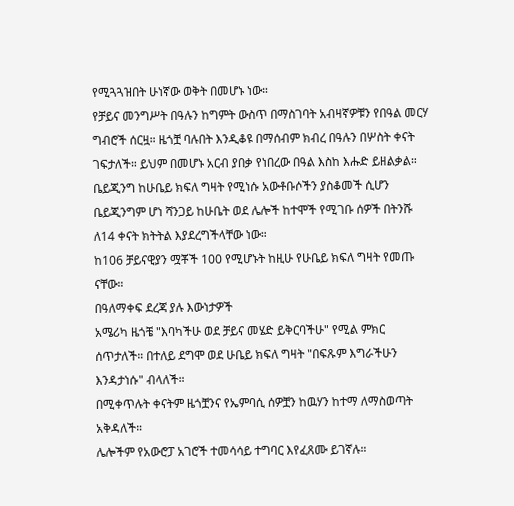የሚጓጓዝበት ሁነኛው ወቅት በመሆኑ ነው።
የቻይና መንግሥት በዓሉን ከግምት ውስጥ በማስገባት አብዛኛዎቹን የበዓል መርሃ ግብሮች ሰርዟ። ዜጎቿ ባሉበት እንዲቆዩ በማሰብም ክብረ በዓሉን በሦስት ቀናት ገፍታለች። ይህም በመሆኑ አርብ ያበቃ የነበረው በዓል እስከ እሑድ ይዘልቃል።
ቤይጂንግ ከሁቤይ ክፍለ ግዛት የሚነሱ አውቶቡሶችን ያስቆመች ሲሆን ቤይጂንግም ሆነ ሻንጋይ ከሁቤት ወደ ሌሎች ከተሞች የሚገቡ ሰዎች በትንሹ ለ14 ቀናት ክትትል እያደረግችላቸው ነው።
ከ106 ቻይናዊያን ሟቾች 100 የሚሆኑት ከዚሁ የሁቤይ ክፍለ ግዛት የመጡ ናቸው።
በዓለማቀፍ ደረጃ ያሉ እውነታዎች
አሜሪካ ዜጎቼ "እባካችሁ ወደ ቻይና መሄድ ይቅርባችሁ" የሚል ምክር ሰጥታለች። በተለይ ደግሞ ወደ ሁቤይ ክፍለ ግዛት "በፍጹም እግራችሁን እንዳታነሱ" ብላለች።
በሚቀጥሉት ቀናትም ዜጎቿንና የኤምባሲ ሰዎቿን ከዉሃን ከተማ ለማስወጣት አቅዳለች።
ሌሎችም የአውሮፓ አገሮች ተመሳሳይ ተግባር እየፈጸሙ ይገኛሉ።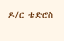ዶ/ር ቴድሮስ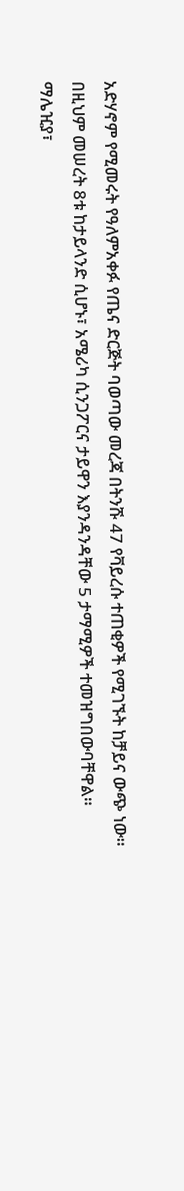አድሃኖም የሚመሩት የዓለምአቀፉ የጤና ድርጅት ባወጣው መረጃ በትንሹ 47 የቫይረሱ ተጠቂዎች የሚገኙት ከቻይና ውጭ ነው።
በዚህም መሠረት 8ቱ ከታይላንድ ሲሆኑ፣ አሜሪካ ሲንጋፖርና ታይዋን እያንዳንዳቸው 5 ታማሚዎች ተመዝግበውባቸዋል።
ማሌዢያ፣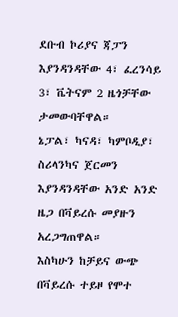ደቡብ ኮሪያና ጃፓን እያንዳንዳቸው 4፣ ፈረንሳይ 3፣ ቬትናም 2 ዜጎቻቸው ታመውባቸዋል።
ኔፓል፣ ካናዳ፣ ካምቦዲያ፣ ስሪላንካና ጀርመን እያንዳንዳቸው አንድ አንድ ዜጋ በቫይረሱ መያዙን አረጋግጠዋል።
እስካሁን ከቻይና ውጭ በቫይረሱ ተይዞ የሞተ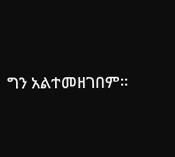ግን አልተመዘገበም።